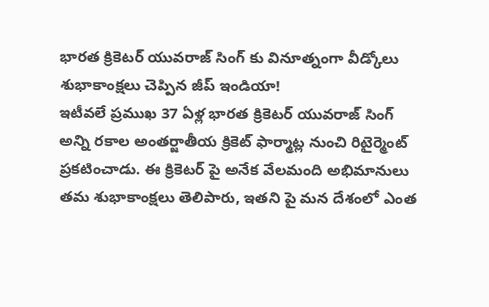భారత క్రికెటర్ యువరాజ్ సింగ్ కు వినూత్నంగా వీడ్కోలు శుభాకాంక్షలు చెప్పిన జీప్ ఇండియా!
ఇటీవలే ప్రముఖ 37 ఏళ్ల భారత క్రికెటర్ యువరాజ్ సింగ్ అన్ని రకాల అంతర్జాతీయ క్రికెట్ ఫార్మాట్ల నుంచి రిటైర్మెంట్ ప్రకటించాడు. ఈ క్రికెటర్ పై అనేక వేలమంది అభిమానులు తమ శుభాకాంక్షలు తెలిపారు, ఇతని పై మన దేశంలో ఎంత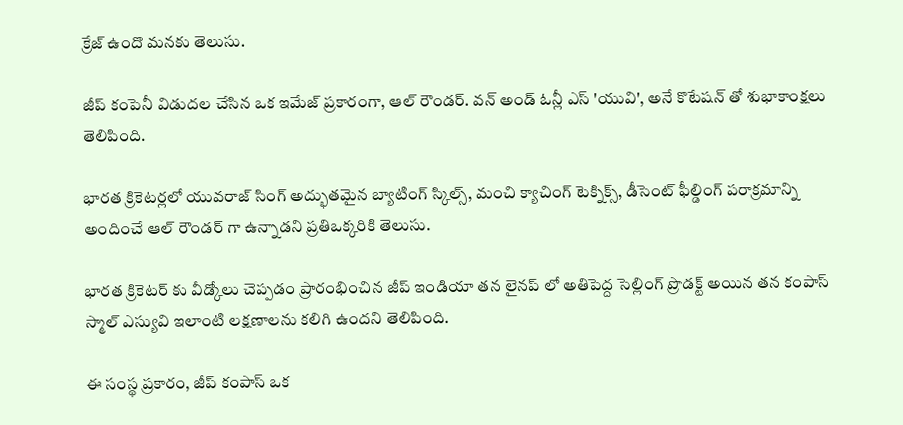క్రేజ్ ఉందొ మనకు తెలుసు.

జీప్ కంపెనీ విడుదల చేసిన ఒక ఇమేజ్ ప్రకారంగా, ఆల్ రౌండర్. వన్ అండ్ ఓన్లీ ఎస్ 'యువి', అనే కొటేషన్ తో శుభాకాంక్షలు తెలిపింది.

భారత క్రికెటర్లలో యువరాజ్ సింగ్ అద్భుతమైన బ్యాటింగ్ స్కిల్స్, మంచి క్యాచింగ్ టెక్నిక్స్, డీసెంట్ ఫీల్డింగ్ పరాక్రమాన్ని అందించే ఆల్ రౌండర్ గా ఉన్నాడని ప్రతిఒక్కరికి తెలుసు.

భారత క్రికెటర్ కు వీడ్కోలు చెప్పడం ప్రారంభించిన జీప్ ఇండియా తన లైనప్ లో అతిపెద్ద సెల్లింగ్ ప్రొడక్ట్ అయిన తన కంపాస్ స్మాల్ ఎస్యువి ఇలాంటి లక్షణాలను కలిగి ఉందని తెలిపింది.

ఈ సంస్థ ప్రకారం, జీప్ కంపాస్ ఒక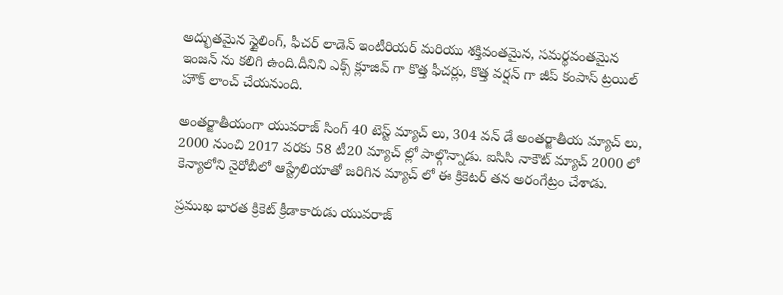అద్భుతమైన స్టైలింగ్, ఫీచర్ లాడెన్ ఇంటీరియర్ మరియు శక్తివంతమైన, సమర్థవంతమైన ఇంజన్ ను కలిగి ఉంది.దీనిని ఎక్స్ క్లూజివ్ గా కొత్త ఫీచర్లు, కొత్త వర్షన్ గా జీప్ కంపాస్ ట్రయిల్ హౌక్ లాంచ్ చేయనుంది.

అంతర్జాతీయంగా యువరాజ్ సింగ్ 40 టెస్ట్ మ్యాచ్ లు, 304 వన్ డే అంతర్జాతీయ మ్యాచ్ లు, 2000 నుంచి 2017 వరకు 58 టీ20 మ్యాచ్ ల్లో పాల్గొన్నాడు. ఐసిసి నాకౌట్ మ్యాచ్ 2000 లో కెన్యాలోని నైరోబీలో ఆస్ట్రేలియాతో జరిగిన మ్యాచ్ లో ఈ క్రికెటర్ తన అరంగేట్రం చేశాడు.

ప్రముఖ భారత క్రికెట్ క్రీడాకారుడు యువరాజ్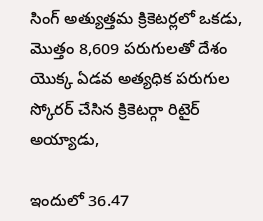సింగ్ అత్యుత్తమ క్రికెటర్లలో ఒకడు, మొత్తం 8,609 పరుగులతో దేశం యొక్క ఏడవ అత్యధిక పరుగుల స్కోరర్ చేసిన క్రికెటర్గా రిటైర్ అయ్యాడు,

ఇందులో 36.47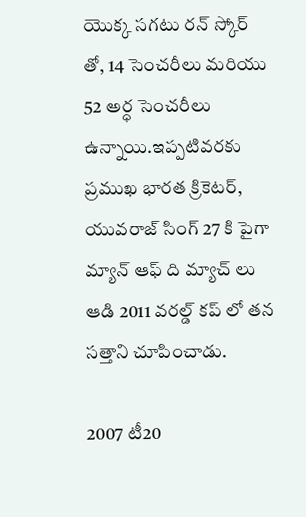యొక్క సగటు రన్ స్కోర్ తో, 14 సెంచరీలు మరియు 52 అర్ధ సెంచరీలు ఉన్నాయి.ఇప్పటివరకు ప్రముఖ భారత క్రికెటర్, యువరాజ్ సింగ్ 27 కి పైగా మ్యాన్ ఆఫ్ ది మ్యాచ్ లు ఆడి 2011 వరల్డ్ కప్ లో తన సత్తాని చూపించాడు.

2007 టీ20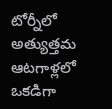టోర్నీలో అత్యుత్తమ ఆటగాళ్లలో ఒకడిగా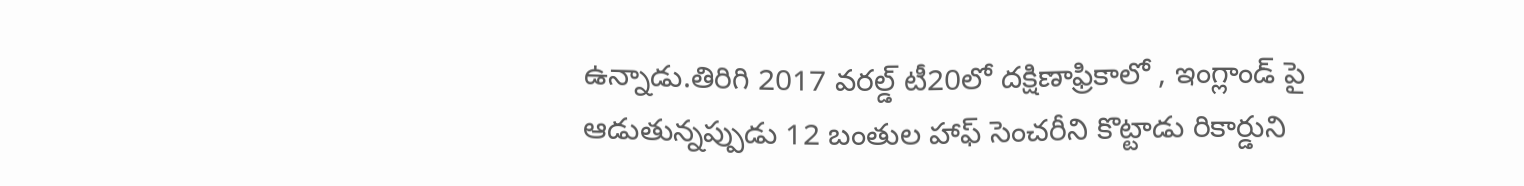ఉన్నాడు.తిరిగి 2017 వరల్డ్ టీ20లో దక్షిణాఫ్రికాలో , ఇంగ్లాండ్ పై ఆడుతున్నప్పుడు 12 బంతుల హాఫ్ సెంచరీని కొట్టాడు రికార్డుని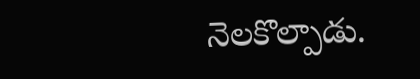నెలకొల్పాడు.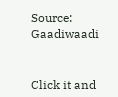Source: Gaadiwaadi


Click it and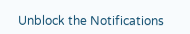Unblock the Notifications